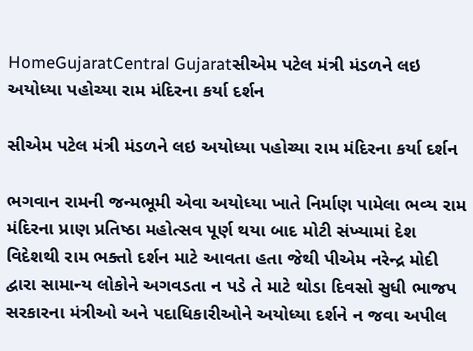HomeGujaratCentral Gujaratસીએમ પટેલ મંત્રી મંડળને લઇ અયોધ્યા પહોચ્યા રામ મંદિરના કર્યા દર્શન

સીએમ પટેલ મંત્રી મંડળને લઇ અયોધ્યા પહોચ્યા રામ મંદિરના કર્યા દર્શન

ભગવાન રામની જન્મભૂમી એવા અયોધ્યા ખાતે નિર્માણ પામેલા ભવ્ય રામ મંદિરના પ્રાણ પ્રતિષ્ઠા મહોત્સવ પૂર્ણ થયા બાદ મોટી સંખ્યામાં દેશ વિદેશથી રામ ભક્તો દર્શન માટે આવતા હતા જેથી પીએમ નરેન્દ્ર મોદી દ્વારા સામાન્ય લોકોને અગવડતા ન પડે તે માટે થોડા દિવસો સુધી ભાજપ સરકારના મંત્રીઓ અને પદાધિકારીઓને અયોધ્યા દર્શને ન જવા અપીલ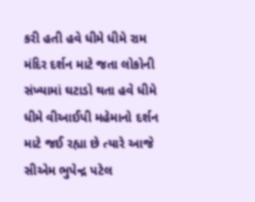કરી હતી હવે ધીમે ધીમે રામ મંદિર દર્શન માટે જતા લોકોની સંખ્યામાં ઘટાડો થતા હવે ધીમે ધીમે વીઆઈપી મહેમાનો દર્શન માટે જઈ રહ્યા છે ત્યારે આજે સીએમ ભુપેન્દ્ર પટેલ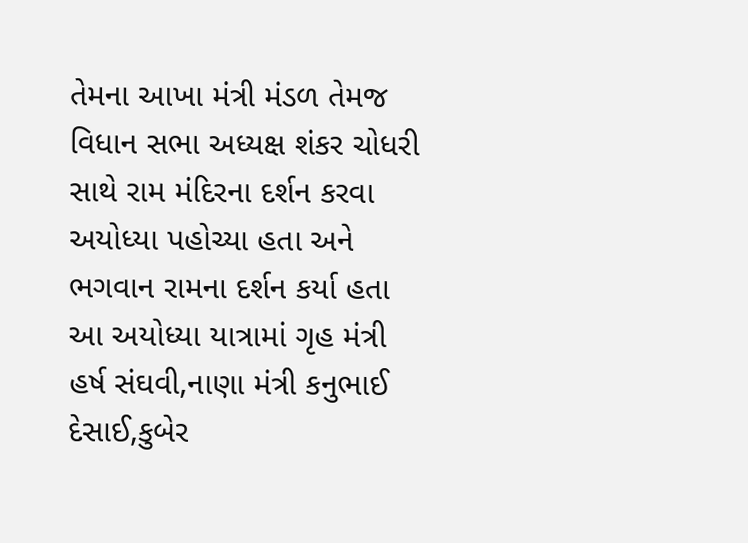તેમના આખા મંત્રી મંડળ તેમજ વિધાન સભા અધ્યક્ષ શંકર ચોધરી સાથે રામ મંદિરના દર્શન કરવા અયોધ્યા પહોચ્યા હતા અને ભગવાન રામના દર્શન કર્યા હતા આ અયોધ્યા યાત્રામાં ગૃહ મંત્રી હર્ષ સંઘવી,નાણા મંત્રી કનુભાઈ દેસાઈ,કુબેર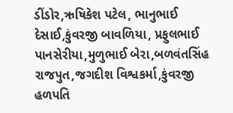ડીંડોર,ઋષિકેશ પટેલ, ભાનુભાઈ દેસાઈ,કુંવરજી બાવળિયા, પ્રફુલભાઈ પાનસેરીયા,મુળુભાઈ બેરા,બળવંતસિંહ રાજપુત,જગદીશ વિશ્વકર્મા,કુંવરજી હળપતિ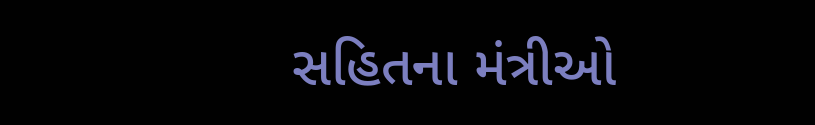સહિતના મંત્રીઓ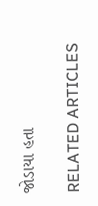જોડાયા હતા

RELATED ARTICLES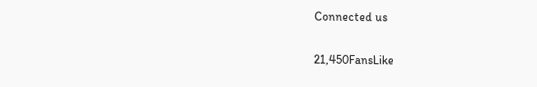Connected us

21,450FansLike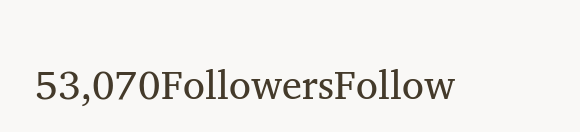53,070FollowersFollow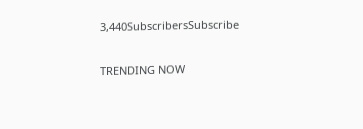3,440SubscribersSubscribe

TRENDING NOW